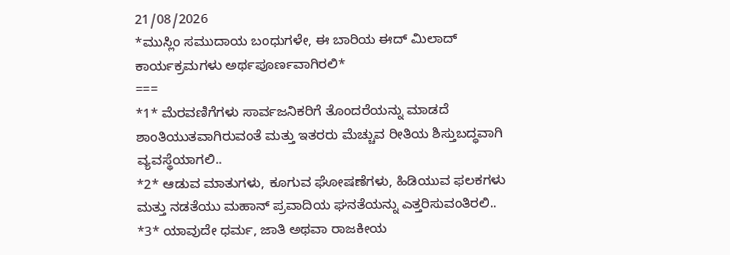21/08/2026
*ಮುಸ್ಲಿಂ ಸಮುದಾಯ ಬಂಧುಗಳೇ, ಈ ಬಾರಿಯ ಈದ್ ಮಿಲಾದ್ ಕಾರ್ಯಕ್ರಮಗಳು ಅರ್ಥಪೂರ್ಣವಾಗಿರಲಿ*
===
*1* ಮೆರವಣಿಗೆಗಳು ಸಾರ್ವಜನಿಕರಿಗೆ ತೊಂದರೆಯನ್ನು ಮಾಡದೆ ಶಾಂತಿಯುತವಾಗಿರುವಂತೆ ಮತ್ತು ಇತರರು ಮೆಚ್ಚುವ ರೀತಿಯ ಶಿಸ್ತುಬದ್ಧವಾಗಿ ವ್ಯವಸ್ಥೆಯಾಗಲಿ..
*2* ಆಡುವ ಮಾತುಗಳು, ಕೂಗುವ ಘೋಷಣೆಗಳು, ಹಿಡಿಯುವ ಫಲಕಗಳು ಮತ್ತು ನಡತೆಯು ಮಹಾನ್ ಪ್ರವಾದಿಯ ಘನತೆಯನ್ನು ಎತ್ತರಿಸುವಂತಿರಲಿ..
*3* ಯಾವುದೇ ಧರ್ಮ, ಜಾತಿ ಅಥವಾ ರಾಜಕೀಯ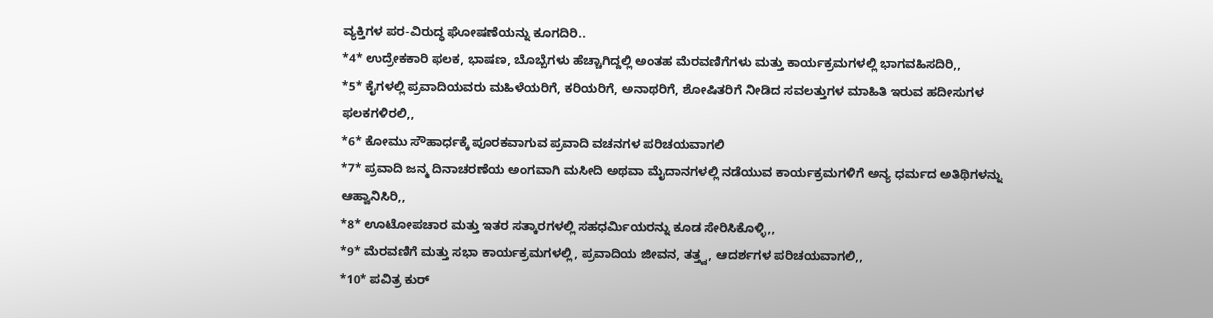ವ್ಯಕ್ತಿಗಳ ಪರ-ವಿರುದ್ಧ ಘೋಷಣೆಯನ್ನು ಕೂಗದಿರಿ..
*4* ಉದ್ರೇಕಕಾರಿ ಫಲಕ, ಭಾಷಣ, ಬೊಬ್ಬೆಗಳು ಹೆಚ್ಚಾಗಿದ್ದಲ್ಲಿ ಅಂತಹ ಮೆರವಣಿಗೆಗಳು ಮತ್ತು ಕಾರ್ಯಕ್ರಮಗಳಲ್ಲಿ ಭಾಗವಹಿಸದಿರಿ,,
*5* ಕೈಗಳಲ್ಲಿ ಪ್ರವಾದಿಯವರು ಮಹಿಳೆಯರಿಗೆ, ಕರಿಯರಿಗೆ, ಅನಾಥರಿಗೆ, ಶೋಷಿತರಿಗೆ ನೀಡಿದ ಸವಲತ್ತುಗಳ ಮಾಹಿತಿ ಇರುವ ಹದೀಸುಗಳ ಫಲಕಗಳಿರಲಿ,,
*6* ಕೋಮು ಸೌಹಾರ್ಧಕ್ಕೆ ಪೂರಕವಾಗುವ ಪ್ರವಾದಿ ವಚನಗಳ ಪರಿಚಯವಾಗಲಿ
*7* ಪ್ರವಾದಿ ಜನ್ಮ ದಿನಾಚರಣೆಯ ಅಂಗವಾಗಿ ಮಸೀದಿ ಅಥವಾ ಮೈದಾನಗಳಲ್ಲಿ ನಡೆಯುವ ಕಾರ್ಯಕ್ರಮಗಳಿಗೆ ಅನ್ಯ ಧರ್ಮದ ಅತಿಥಿಗಳನ್ನು ಆಹ್ವಾನಿಸಿರಿ,,
*8* ಊಟೋಪಚಾರ ಮತ್ತು ಇತರ ಸತ್ಕಾರಗಳಲ್ಲಿ ಸಹಧರ್ಮಿಯರನ್ನು ಕೂಡ ಸೇರಿಸಿಕೊಳ್ಳಿ,,
*9* ಮೆರವಣಿಗೆ ಮತ್ತು ಸಭಾ ಕಾರ್ಯಕ್ರಮಗಳಲ್ಲಿ, ಪ್ರವಾದಿಯ ಜೀವನ, ತತ್ತ್ವ, ಆದರ್ಶಗಳ ಪರಿಚಯವಾಗಲಿ,,
*10* ಪವಿತ್ರ ಕುರ್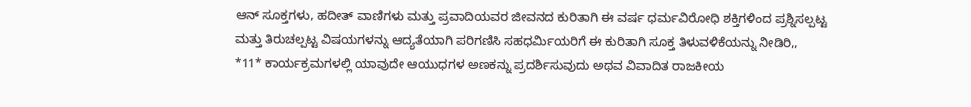ಆನ್ ಸೂಕ್ತಗಳು, ಹದೀತ್ ವಾಣಿಗಳು ಮತ್ತು ಪ್ರವಾದಿಯವರ ಜೀವನದ ಕುರಿತಾಗಿ ಈ ವರ್ಷ ಧರ್ಮವಿರೋಧಿ ಶಕ್ತಿಗಳಿಂದ ಪ್ರಶ್ನಿಸಲ್ಪಟ್ಟ ಮತ್ತು ತಿರುಚಲ್ಪಟ್ಟ ವಿಷಯಗಳನ್ನು ಆದ್ಯತೆಯಾಗಿ ಪರಿಗಣಿಸಿ ಸಹಧರ್ಮಿಯರಿಗೆ ಈ ಕುರಿತಾಗಿ ಸೂಕ್ತ ತಿಳುವಳಿಕೆಯನ್ನು ನೀಡಿರಿ,,
*11* ಕಾರ್ಯಕ್ರಮಗಳಲ್ಲಿ ಯಾವುದೇ ಆಯುಧಗಳ ಅಣಕನ್ನು ಪ್ರದರ್ಶಿಸುವುದು ಅಥವ ವಿವಾದಿತ ರಾಜಕೀಯ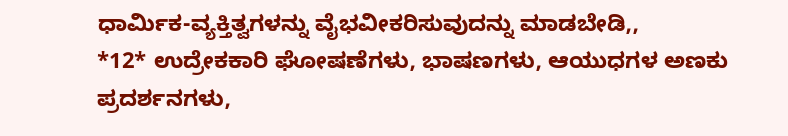ಧಾರ್ಮಿಕ-ವ್ಯಕ್ತಿತ್ವಗಳನ್ನು ವೈಭವೀಕರಿಸುವುದನ್ನು ಮಾಡಬೇಡಿ,,
*12* ಉದ್ರೇಕಕಾರಿ ಘೋಷಣೆಗಳು, ಭಾಷಣಗಳು, ಆಯುಧಗಳ ಅಣಕು ಪ್ರದರ್ಶನಗಳು,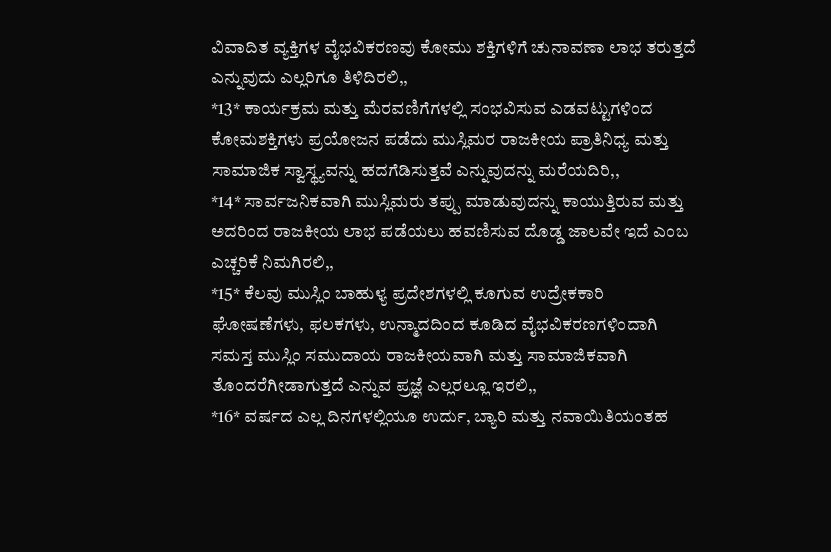ವಿವಾದಿತ ವ್ಯಕ್ತಿಗಳ ವೈಭವಿಕರಣವು ಕೋಮು ಶಕ್ತಿಗಳಿಗೆ ಚುನಾವಣಾ ಲಾಭ ತರುತ್ತದೆ ಎನ್ನುವುದು ಎಲ್ಲರಿಗೂ ತಿಳಿದಿರಲಿ,,
*13* ಕಾರ್ಯಕ್ರಮ ಮತ್ತು ಮೆರವಣಿಗೆಗಳಲ್ಲಿ ಸಂಭವಿಸುವ ಎಡವಟ್ಟುಗಳಿಂದ ಕೋಮಶಕ್ತಿಗಳು ಪ್ರಯೋಜನ ಪಡೆದು ಮುಸ್ಲಿಮರ ರಾಜಕೀಯ ಪ್ರಾತಿನಿಧ್ಯ ಮತ್ತು ಸಾಮಾಜಿಕ ಸ್ವಾಸ್ಥ್ಯವನ್ನು ಹದಗೆಡಿಸುತ್ತವೆ ಎನ್ನುವುದನ್ನು ಮರೆಯದಿರಿ,,
*14* ಸಾರ್ವಜನಿಕವಾಗಿ ಮುಸ್ಲಿಮರು ತಪ್ಪು ಮಾಡುವುದನ್ನು ಕಾಯುತ್ತಿರುವ ಮತ್ತು ಅದರಿಂದ ರಾಜಕೀಯ ಲಾಭ ಪಡೆಯಲು ಹವಣಿಸುವ ದೊಡ್ಡ ಜಾಲವೇ ಇದೆ ಎಂಬ ಎಚ್ಚರಿಕೆ ನಿಮಗಿರಲಿ,,
*15* ಕೆಲವು ಮುಸ್ಲಿಂ ಬಾಹುಳ್ಯ ಪ್ರದೇಶಗಳಲ್ಲಿ ಕೂಗುವ ಉದ್ರೇಕಕಾರಿ ಘೋಷಣೆಗಳು, ಫಲಕಗಳು, ಉನ್ಮಾದದಿಂದ ಕೂಡಿದ ವೈಭವಿಕರಣಗಳಿಂದಾಗಿ ಸಮಸ್ತ ಮುಸ್ಲಿಂ ಸಮುದಾಯ ರಾಜಕೀಯವಾಗಿ ಮತ್ತು ಸಾಮಾಜಿಕವಾಗಿ ತೊಂದರೆಗೀಡಾಗುತ್ತದೆ ಎನ್ನುವ ಪ್ರಜ್ಞೆ ಎಲ್ಲರಲ್ಲೂ ಇರಲಿ,,
*16* ವರ್ಷದ ಎಲ್ಲ ದಿನಗಳಲ್ಲಿಯೂ ಉರ್ದು, ಬ್ಯಾರಿ ಮತ್ತು ನವಾಯಿತಿಯಂತಹ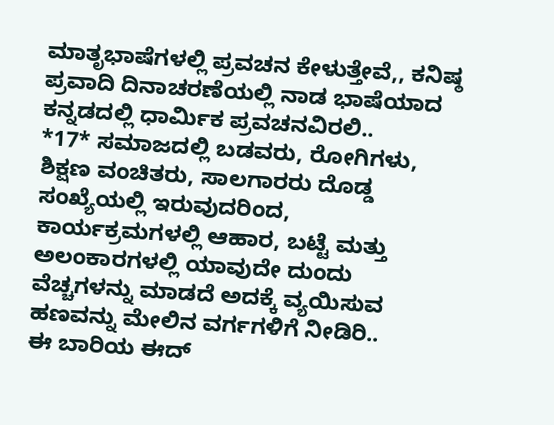ಮಾತೃಭಾಷೆಗಳಲ್ಲಿ ಪ್ರವಚನ ಕೇಳುತ್ತೇವೆ,, ಕನಿಷ್ಠ ಪ್ರವಾದಿ ದಿನಾಚರಣೆಯಲ್ಲಿ ನಾಡ ಭಾಷೆಯಾದ ಕನ್ನಡದಲ್ಲಿ ಧಾರ್ಮಿಕ ಪ್ರವಚನವಿರಲಿ..
*17* ಸಮಾಜದಲ್ಲಿ ಬಡವರು, ರೋಗಿಗಳು, ಶಿಕ್ಷಣ ವಂಚಿತರು, ಸಾಲಗಾರರು ದೊಡ್ಡ ಸಂಖ್ಯೆಯಲ್ಲಿ ಇರುವುದರಿಂದ, ಕಾರ್ಯಕ್ರಮಗಳಲ್ಲಿ ಆಹಾರ, ಬಟ್ಟೆ ಮತ್ತು ಅಲಂಕಾರಗಳಲ್ಲಿ ಯಾವುದೇ ದುಂದು ವೆಚ್ಚಗಳನ್ನು ಮಾಡದೆ ಅದಕ್ಕೆ ವ್ಯಯಿಸುವ ಹಣವನ್ನು ಮೇಲಿನ ವರ್ಗಗಳಿಗೆ ನೀಡಿರಿ..
ಈ ಬಾರಿಯ ಈದ್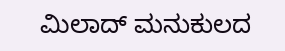ಮಿಲಾದ್ ಮನುಕುಲದ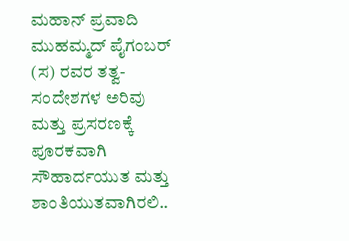ಮಹಾನ್ ಪ್ರವಾದಿ ಮುಹಮ್ಮದ್ ಪೈಗಂಬರ್ (ಸ) ರವರ ತತ್ವ- ಸಂದೇಶಗಳ ಅರಿವು ಮತ್ತು ಪ್ರಸರಣಕ್ಕೆ ಪೂರಕವಾಗಿ ಸೌಹಾರ್ದಯುತ ಮತ್ತು ಶಾಂತಿಯುತವಾಗಿರಲಿ..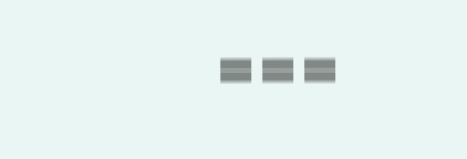===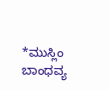*ಮುಸ್ಲಿಂ ಬಾಂಧವ್ಯ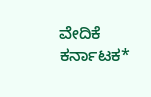ವೇದಿಕೆ ಕರ್ನಾಟಕ*